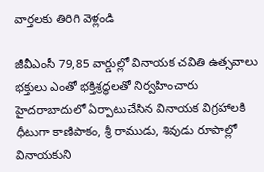వార్తలకు తిరిగి వెళ్లండి

జీవీఎంసీ 79,85 వార్డుల్లో వినాయక చవితి ఉత్సవాలు భక్తులు ఎంతో భక్తిశ్రద్ధలతో నిర్వహించారు హైదరాబాదులో ఏర్పాటుచేసిన వినాయక విగ్రహాలకి ధీటుగా కాణిపాకం, శ్రీ రాముడు, శివుడు రూపాల్లో వినాయకుని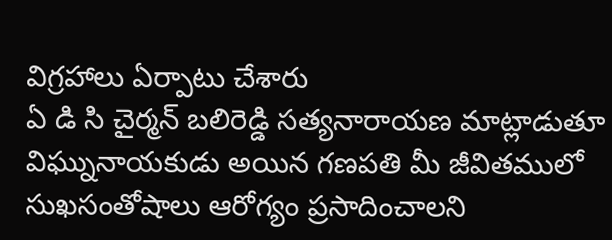విగ్రహాలు ఏర్పాటు చేశారు
ఏ డి సి చైర్మన్ బలిరెడ్డి సత్యనారాయణ మాట్లాడుతూ విఘ్నునాయకుడు అయిన గణపతి మీ జీవితములో సుఖసంతోషాలు ఆరోగ్యం ప్రసాదించాలని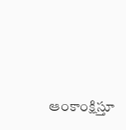ఆంకాంక్షిస్తూ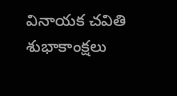వినాయక చవితి శుభాకాంక్షలు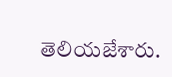తెలియజేశారు.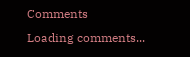Comments
Loading comments...